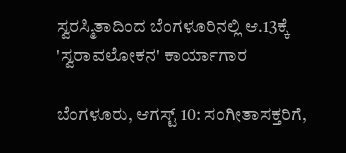ಸ್ವರಸ್ಮಿತಾದಿಂದ ಬೆಂಗಳೂರಿನಲ್ಲಿ ಆ.13ಕ್ಕೆ 'ಸ್ವರಾವಲೋಕನ' ಕಾರ್ಯಾಗಾರ

ಬೆಂಗಳೂರು, ಆಗಸ್ಟ್ 10: ಸಂಗೀತಾಸಕ್ತರಿಗೆ,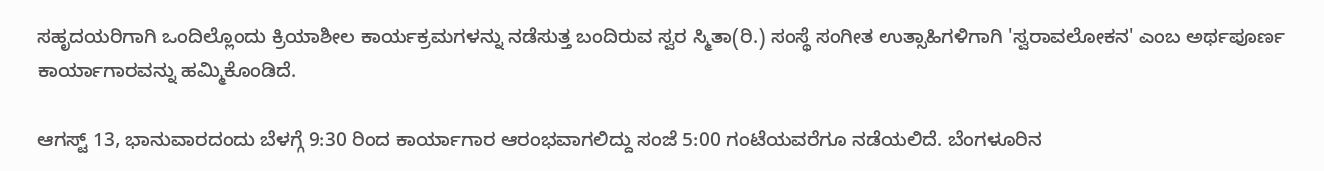ಸಹೃದಯರಿಗಾಗಿ ಒಂದಿಲ್ಲೊಂದು ಕ್ರಿಯಾಶೀಲ ಕಾರ್ಯಕ್ರಮಗಳನ್ನು ನಡೆಸುತ್ತ ಬಂದಿರುವ ಸ್ವರ ಸ್ಮಿತಾ(ರಿ.) ಸಂಸ್ಥೆ ಸಂಗೀತ ಉತ್ಸಾಹಿಗಳಿಗಾಗಿ 'ಸ್ವರಾವಲೋಕನ' ಎಂಬ ಅರ್ಥಪೂರ್ಣ ಕಾರ್ಯಾಗಾರವನ್ನು ಹಮ್ಮಿಕೊಂಡಿದೆ.

ಆಗಸ್ಟ್ 13, ಭಾನುವಾರದಂದು ಬೆಳಗ್ಗೆ 9:30 ರಿಂದ ಕಾರ್ಯಾಗಾರ ಆರಂಭವಾಗಲಿದ್ದು ಸಂಜೆ 5:00 ಗಂಟೆಯವರೆಗೂ ನಡೆಯಲಿದೆ. ಬೆಂಗಳೂರಿನ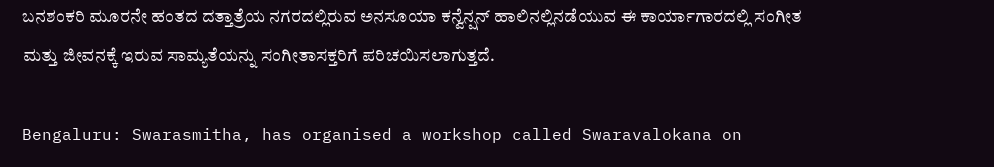ಬನಶಂಕರಿ ಮೂರನೇ ಹಂತದ ದತ್ತಾತ್ರೆಯ ನಗರದಲ್ಲಿರುವ ಅನಸೂಯಾ ಕನ್ವೆನ್ಷನ್ ಹಾಲಿನಲ್ಲಿನಡೆಯುವ ಈ ಕಾರ್ಯಾಗಾರದಲ್ಲಿ ಸಂಗೀತ ಮತ್ತು ಜೀವನಕ್ಕೆ ಇರುವ ಸಾಮ್ಯತೆಯನ್ನು ಸಂಗೀತಾಸಕ್ತರಿಗೆ ಪರಿಚಯಿಸಲಾಗುತ್ತದೆ.

Bengaluru: Swarasmitha, has organised a workshop called Swaravalokana on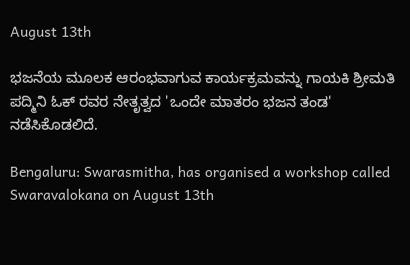August 13th

ಭಜನೆಯ ಮೂಲಕ ಆರಂಭವಾಗುವ ಕಾರ್ಯಕ್ರಮವನ್ನು ಗಾಯಕಿ ಶ್ರೀಮತಿ ಪದ್ಮಿನಿ ಓಕ್ ರವರ ನೇತೃತ್ವದ 'ಒಂದೇ ಮಾತರಂ ಭಜನ ತಂಡ' ನಡೆಸಿಕೊಡಲಿದೆ.

Bengaluru: Swarasmitha, has organised a workshop called Swaravalokana on August 13th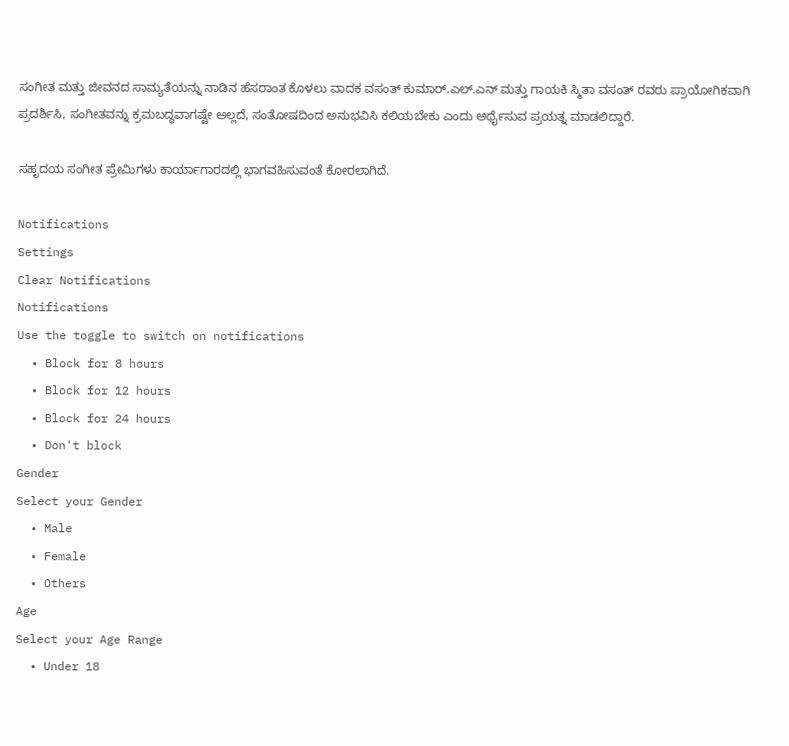ಸಂಗೀತ ಮತ್ತು ಜೀವನದ ಸಾಮ್ಯತೆಯನ್ನು ನಾಡಿನ ಹೆಸರಾಂತ ಕೊಳಲು ವಾದಕ ವಸಂತ್ ಕುಮಾರ್.ಎಲ್.ಎನ್ ಮತ್ತು ಗಾಯಕಿ ಸ್ಮಿತಾ ವಸಂತ್ ರವರು ಪ್ರಾಯೋಗಿಕವಾಗಿ ಪ್ರದರ್ಶಿಸಿ, ಸಂಗೀತವನ್ನು ಕ್ರಮಬದ್ಧವಾಗಷ್ಟೇ ಅಲ್ಲದೆ, ಸಂತೋಷದಿಂದ ಅನುಭವಿಸಿ ಕಲಿಯಬೇಕು ಎಂದು ಅರ್ಥೈಸುವ ಪ್ರಯತ್ನ ಮಾಡಲಿದ್ದಾರೆ.

ಸಹೃದಯ ಸಂಗೀತ ಪ್ರೇಮಿಗಳು ಕಾರ್ಯಾಗಾರದಲ್ಲಿ ಭಾಗವಹಿಸುವಂತೆ ಕೋರಲಾಗಿದೆ.

Notifications
Settings
Clear Notifications
Notifications
Use the toggle to switch on notifications
  • Block for 8 hours
  • Block for 12 hours
  • Block for 24 hours
  • Don't block
Gender
Select your Gender
  • Male
  • Female
  • Others
Age
Select your Age Range
  • Under 18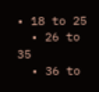• 18 to 25
  • 26 to 35
  • 36 to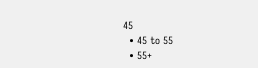45
  • 45 to 55
  • 55+